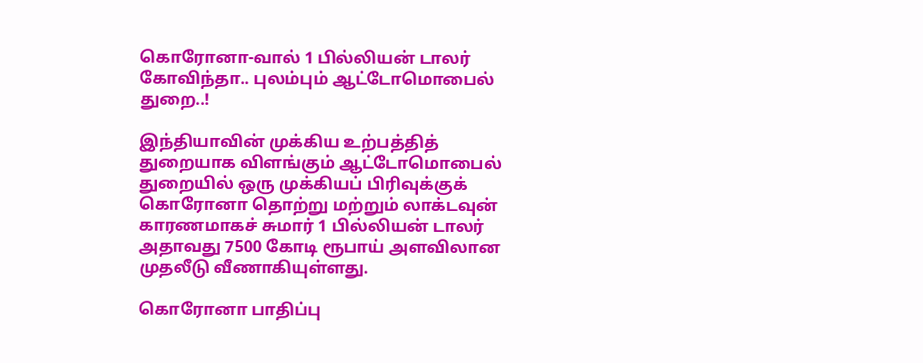கொரோனா-வால் 1 பில்லியன் டாலர் கோவிந்தா.. புலம்பும் ஆட்டோமொபைல் துறை..!

இந்தியாவின் முக்கிய உற்பத்தித் துறையாக விளங்கும் ஆட்டோமொபைல் துறையில் ஒரு முக்கியப் பிரிவுக்குக் கொரோனா தொற்று மற்றும் லாக்டவுன் காரணமாகச் சுமார் 1 பில்லியன் டாலர் அதாவது 7500 கோடி ரூபாய் அளவிலான முதலீடு வீணாகியுள்ளது.

கொரோனா பாதிப்பு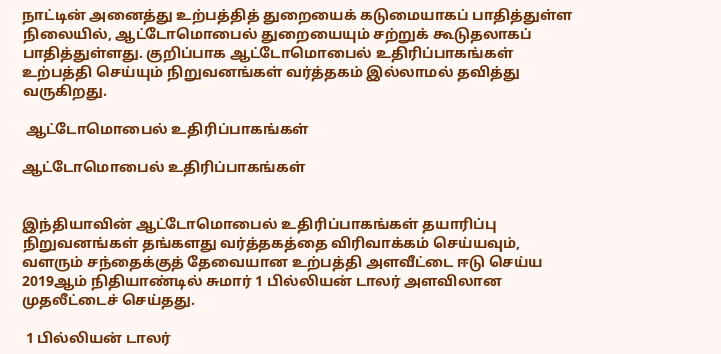நாட்டின் அனைத்து உற்பத்தித் துறையைக் கடுமையாகப் பாதித்துள்ள நிலையில், ஆட்டோமொபைல் துறையையும் சற்றுக் கூடுதலாகப் பாதித்துள்ளது. குறிப்பாக ஆட்டோமொபைல் உதிரிப்பாகங்கள் உற்பத்தி செய்யும் நிறுவனங்கள் வர்த்தகம் இல்லாமல் தவித்து வருகிறது.

 ஆட்டோமொபைல் உதிரிப்பாகங்கள்

ஆட்டோமொபைல் உதிரிப்பாகங்கள்


இந்தியாவின் ஆட்டோமொபைல் உதிரிப்பாகங்கள் தயாரிப்பு நிறுவனங்கள் தங்களது வர்த்தகத்தை விரிவாக்கம் செய்யவும், வளரும் சந்தைக்குத் தேவையான உற்பத்தி அளவீட்டை ஈடு செய்ய 2019ஆம் நிதியாண்டில் சுமார் 1 பில்லியன் டாலர் அளவிலான முதலீட்டைச் செய்தது.

 1 பில்லியன் டாலர்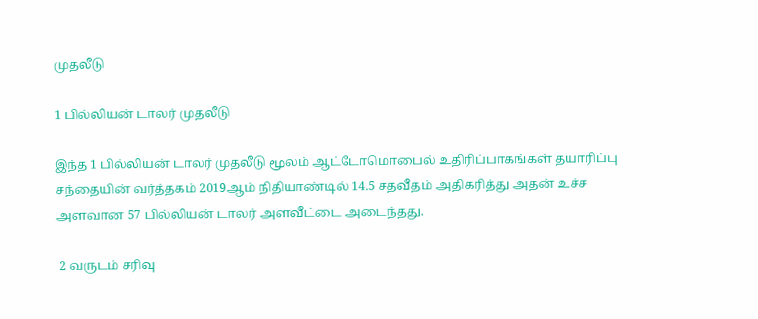முதலீடு

1 பில்லியன் டாலர் முதலீடு

இந்த 1 பில்லியன் டாலர் முதலீடு மூலம் ஆட்டோமொபைல் உதிரிப்பாகங்கள் தயாரிப்பு சந்தையின் வர்த்தகம் 2019ஆம் நிதியாண்டில் 14.5 சதவீதம் அதிகரித்து அதன் உச்ச அளவான 57 பில்லியன் டாலர் அளவீட்டை அடைந்தது.

 2 வருடம் சரிவு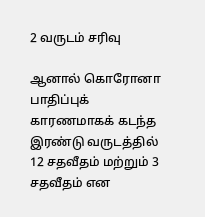2 வருடம் சரிவு

ஆனால் கொரோனா பாதிப்புக் காரணமாகக் கடந்த இரண்டு வருடத்தில் 12 சதவீதம் மற்றும் 3 சதவீதம் என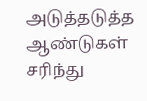அடுத்தடுத்த ஆண்டுகள் சரிந்து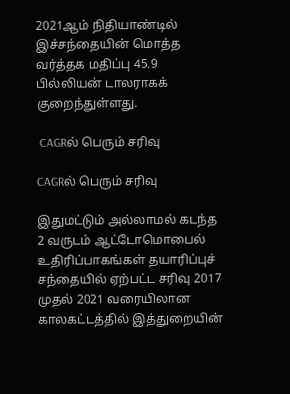2021ஆம் நிதியாண்டில் இச்சந்தையின் மொத்த வர்த்தக மதிப்பு 45.9 பில்லியன் டாலராகக் குறைந்துள்ளது.

 CAGRல் பெரும் சரிவு

CAGRல் பெரும் சரிவு

இதுமட்டும் அல்லாமல் கடந்த 2 வருடம் ஆட்டோமொபைல் உதிரிப்பாகங்கள் தயாரிப்புச் சந்தையில் ஏற்பட்ட சரிவு 2017 முதல் 2021 வரையிலான காலகட்டத்தில் இத்துறையின்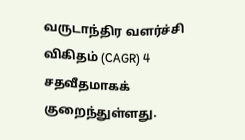வருடாந்திர வளர்ச்சி விகிதம் (CAGR) 4 சதவீதமாகக் குறைந்துள்ளது.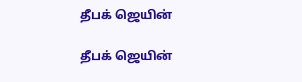தீபக் ஜெயின்

தீபக் ஜெயின்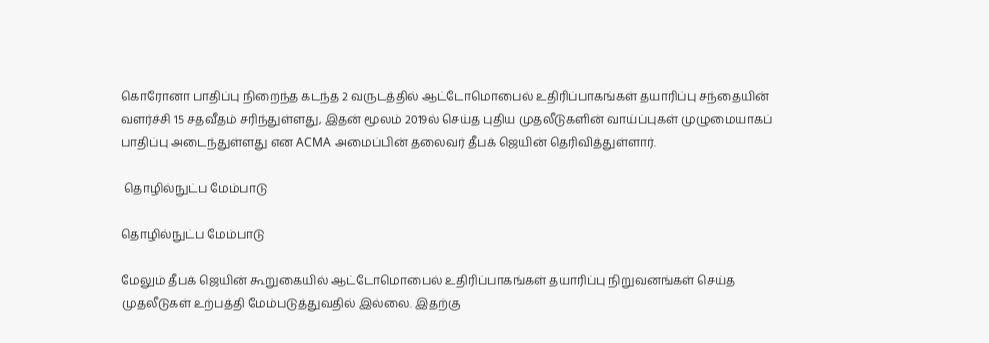கொரோனா பாதிப்பு நிறைந்த கடந்த 2 வருடத்தில் ஆட்டோமொபைல் உதிரிப்பாகங்கள் தயாரிப்பு சந்தையின் வளர்ச்சி 15 சதவீதம் சரிந்துள்ளது, இதன் மூலம் 2019ல் செய்த புதிய முதலீடுகளின் வாய்ப்புகள் முழுமையாகப் பாதிப்பு அடைந்துள்ளது என ACMA அமைப்பின் தலைவர் தீபக் ஜெயின் தெரிவித்துள்ளார்.

 தொழில்நுட்ப மேம்பாடு

தொழில்நுட்ப மேம்பாடு

மேலும் தீபக் ஜெயின் கூறுகையில் ஆட்டோமொபைல் உதிரிப்பாகங்கள் தயாரிப்பு நிறுவனங்கள் செய்த முதலீடுகள் உற்பத்தி மேம்படுத்துவதில் இல்லை. இதற்கு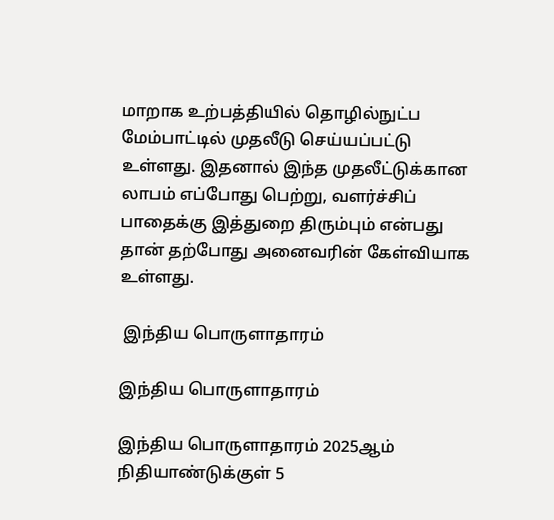மாறாக உற்பத்தியில் தொழில்நுட்ப மேம்பாட்டில் முதலீடு செய்யப்பட்டு உள்ளது. இதனால் இந்த முதலீட்டுக்கான லாபம் எப்போது பெற்று, வளர்ச்சிப் பாதைக்கு இத்துறை திரும்பும் என்பது தான் தற்போது அனைவரின் கேள்வியாக உள்ளது.

 இந்திய பொருளாதாரம்

இந்திய பொருளாதாரம்

இந்திய பொருளாதாரம் 2025ஆம் நிதியாண்டுக்குள் 5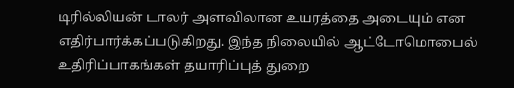டிரில்லியன் டாலர் அளவிலான உயரத்தை அடையும் என எதிர்பார்க்கப்படுகிறது. இந்த நிலையில் ஆட்டோமொபைல் உதிரிப்பாகங்கள் தயாரிப்புத் துறை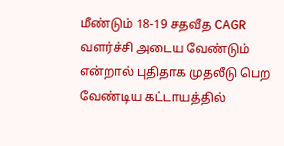மீண்டும் 18-19 சதவீத CAGR வளர்ச்சி அடைய வேண்டும் என்றால் புதிதாக முதலீடு பெற வேண்டிய கட்டாயத்தில்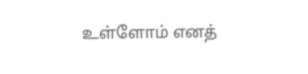உள்ளோம் எனத்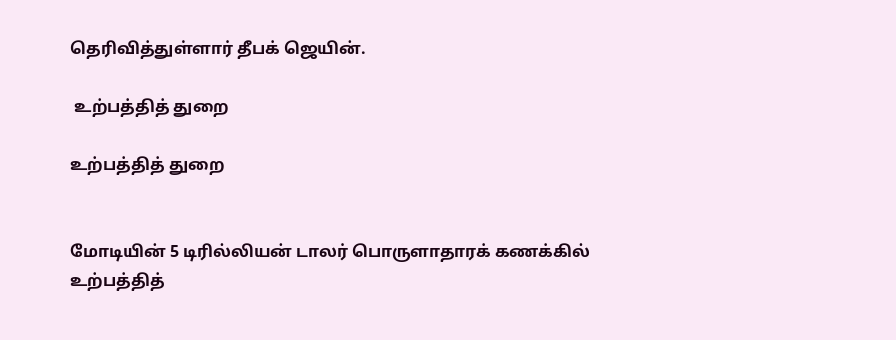தெரிவித்துள்ளார் தீபக் ஜெயின்.

 உற்பத்தித் துறை

உற்பத்தித் துறை


மோடியின் 5 டிரில்லியன் டாலர் பொருளாதாரக் கணக்கில் உற்பத்தித்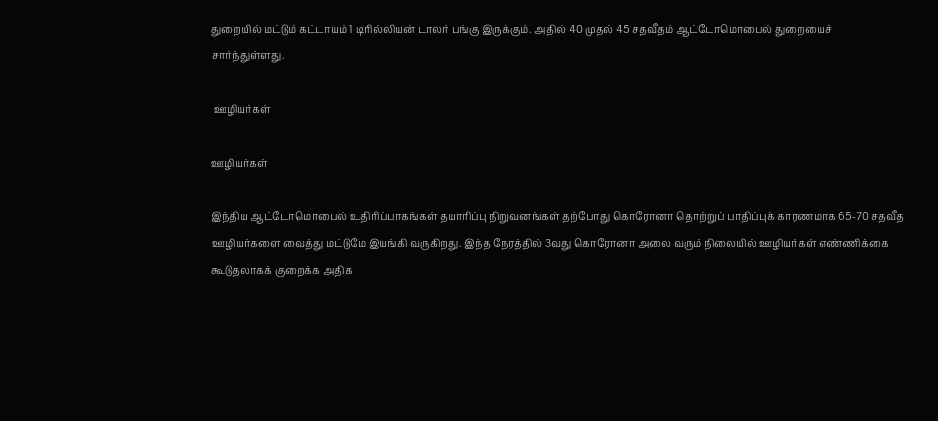துறையில் மட்டும் கட்டாயம் 1 டிரில்லியன் டாலர் பங்கு இருக்கும். அதில் 40 முதல் 45 சதவீதம் ஆட்டோமொபைல் துறையைச் சார்ந்துள்ளது.

 ஊழியர்கள்

ஊழியர்கள்

இந்திய ஆட்டோமொபைல் உதிரிப்பாகங்கள் தயாரிப்பு நிறுவனங்கள் தற்போது கொரோனா தொற்றுப் பாதிப்புக் காரணமாக 65-70 சதவீத ஊழியர்களை வைத்து மட்டுமே இயங்கி வருகிறது. இந்த நேரத்தில் 3வது கொரோனா அலை வரும் நிலையில் ஊழியர்கள் எண்ணிக்கை கூடுதலாகக் குறைக்க அதிக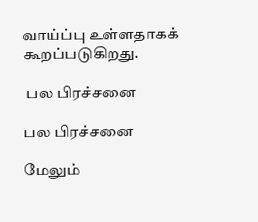வாய்ப்பு உள்ளதாகக் கூறப்படுகிறது.

 பல பிரச்சனை

பல பிரச்சனை

மேலும்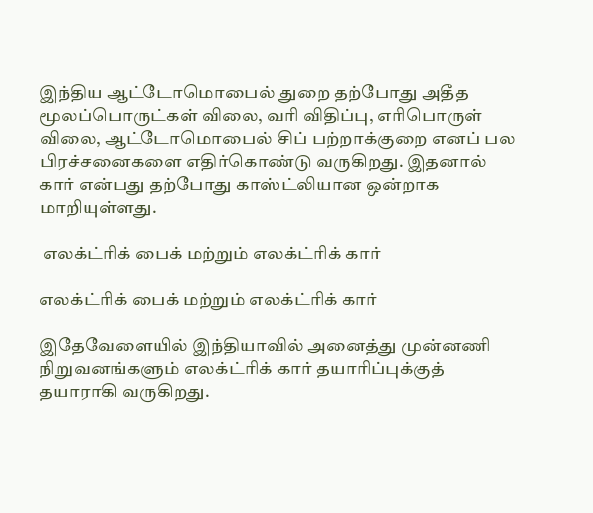இந்திய ஆட்டோமொபைல் துறை தற்போது அதீத மூலப்பொருட்கள் விலை, வரி விதிப்பு, எரிபொருள் விலை, ஆட்டோமொபைல் சிப் பற்றாக்குறை எனப் பல பிரச்சனைகளை எதிர்கொண்டு வருகிறது. இதனால் கார் என்பது தற்போது காஸ்ட்லியான ஒன்றாக மாறியுள்ளது.

 எலக்ட்ரிக் பைக் மற்றும் எலக்ட்ரிக் கார்

எலக்ட்ரிக் பைக் மற்றும் எலக்ட்ரிக் கார்

இதேவேளையில் இந்தியாவில் அனைத்து முன்னணி நிறுவனங்களும் எலக்ட்ரிக் கார் தயாரிப்புக்குத் தயாராகி வருகிறது.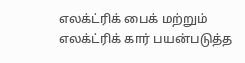எலக்ட்ரிக் பைக் மற்றும் எலக்ட்ரிக் கார் பயன்படுத்த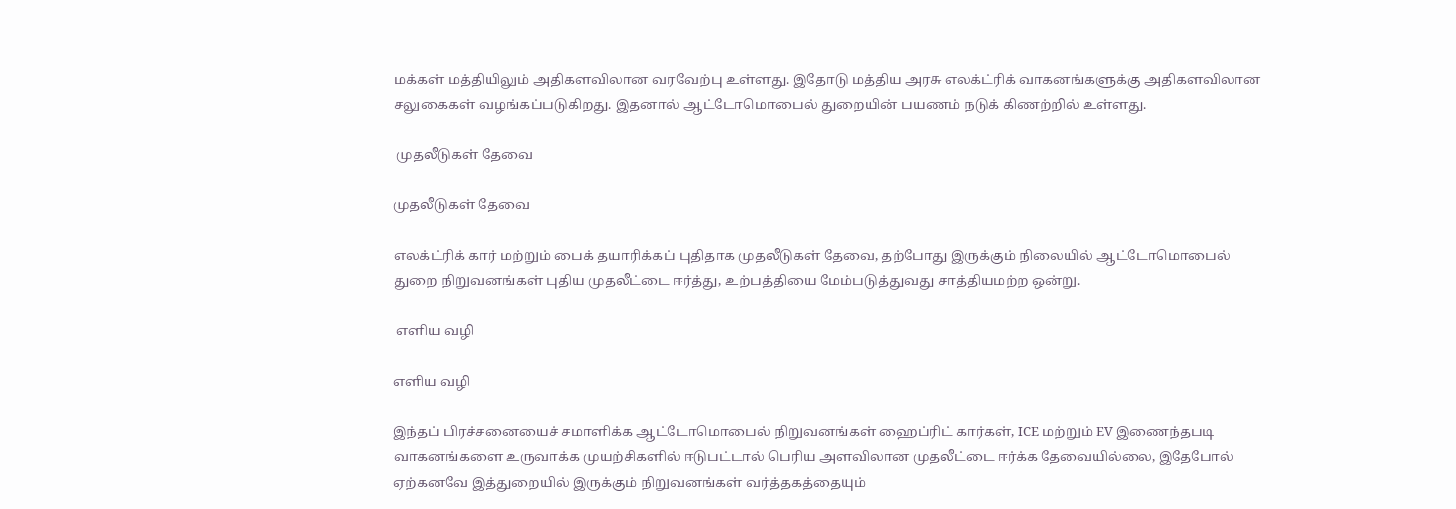மக்கள் மத்தியிலும் அதிகளவிலான வரவேற்பு உள்ளது. இதோடு மத்திய அரசு எலக்ட்ரிக் வாகனங்களுக்கு அதிகளவிலான சலுகைகள் வழங்கப்படுகிறது. இதனால் ஆட்டோமொபைல் துறையின் பயணம் நடுக் கிணற்றில் உள்ளது.

 முதலீடுகள் தேவை

முதலீடுகள் தேவை

எலக்ட்ரிக் கார் மற்றும் பைக் தயாரிக்கப் புதிதாக முதலீடுகள் தேவை, தற்போது இருக்கும் நிலையில் ஆட்டோமொபைல் துறை நிறுவனங்கள் புதிய முதலீட்டை ஈர்த்து, உற்பத்தியை மேம்படுத்துவது சாத்தியமற்ற ஒன்று.

 எளிய வழி

எளிய வழி

இந்தப் பிரச்சனையைச் சமாளிக்க ஆட்டோமொபைல் நிறுவனங்கள் ஹைப்ரிட் கார்கள், ICE மற்றும் EV இணைந்தபடி வாகனங்களை உருவாக்க முயற்சிகளில் ஈடுபட்டால் பெரிய அளவிலான முதலீட்டை ஈர்க்க தேவையில்லை, இதேபோல் ஏற்கனவே இத்துறையில் இருக்கும் நிறுவனங்கள் வர்த்தகத்தையும்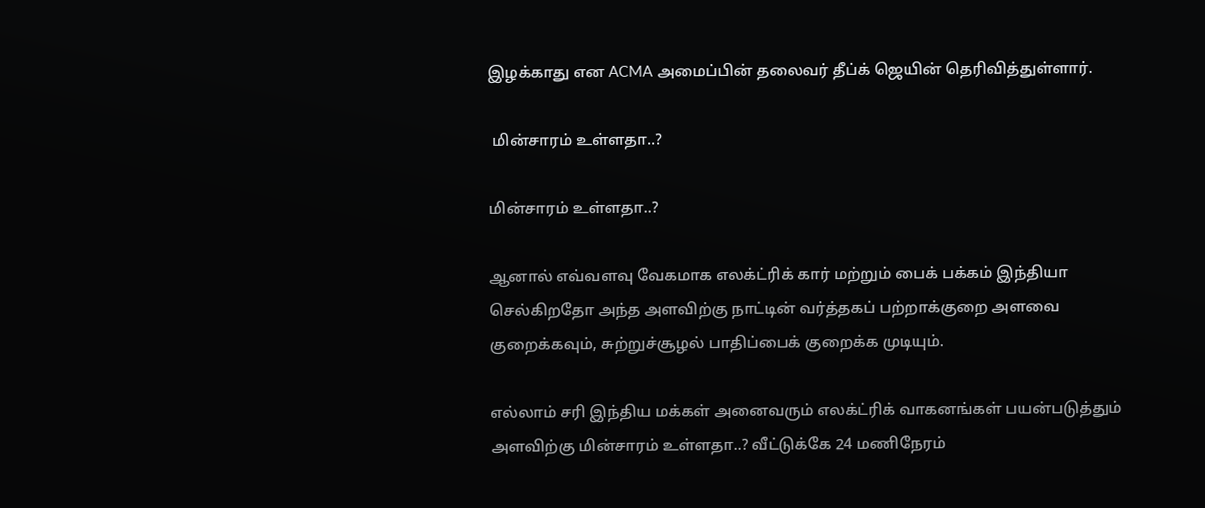இழக்காது என ACMA அமைப்பின் தலைவர் தீப்க் ஜெயின் தெரிவித்துள்ளார்.

 மின்சாரம் உள்ளதா..?

மின்சாரம் உள்ளதா..?

ஆனால் எவ்வளவு வேகமாக எலக்ட்ரிக் கார் மற்றும் பைக் பக்கம் இந்தியா செல்கிறதோ அந்த அளவிற்கு நாட்டின் வர்த்தகப் பற்றாக்குறை அளவை குறைக்கவும், சுற்றுச்சூழல் பாதிப்பைக் குறைக்க முடியும்.

எல்லாம் சரி இந்திய மக்கள் அனைவரும் எலக்ட்ரிக் வாகனங்கள் பயன்படுத்தும் அளவிற்கு மின்சாரம் உள்ளதா..? வீட்டுக்கே 24 மணிநேரம்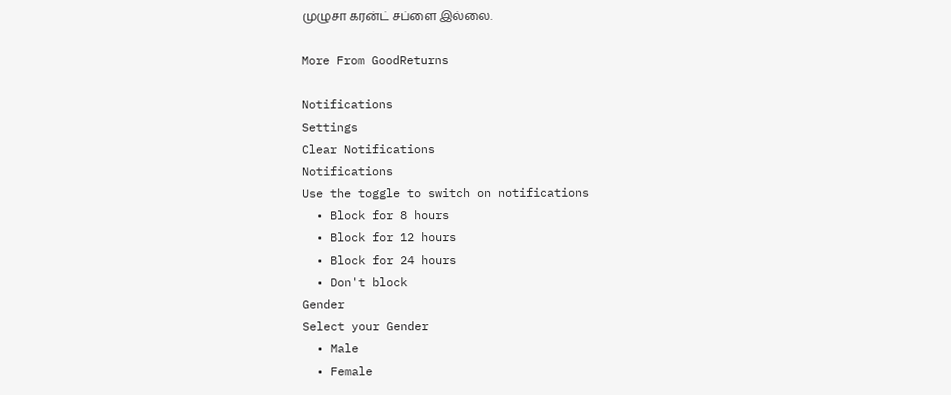முழுசா கரன்ட் சப்ளை இல்லை.

More From GoodReturns

Notifications
Settings
Clear Notifications
Notifications
Use the toggle to switch on notifications
  • Block for 8 hours
  • Block for 12 hours
  • Block for 24 hours
  • Don't block
Gender
Select your Gender
  • Male
  • Female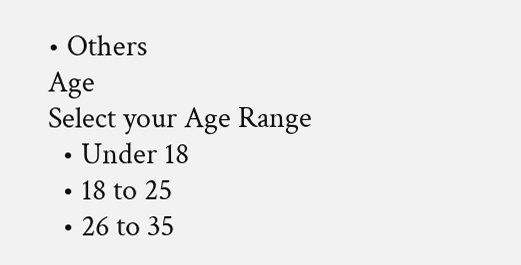• Others
Age
Select your Age Range
  • Under 18
  • 18 to 25
  • 26 to 35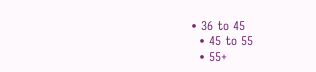• 36 to 45
  • 45 to 55
  • 55+